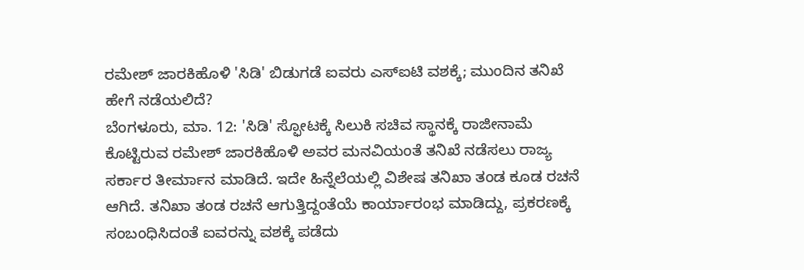ರಮೇಶ್ ಜಾರಕಿಹೊಳಿ 'ಸಿಡಿ' ಬಿಡುಗಡೆ ಐವರು ಎಸ್ಐಟಿ ವಶಕ್ಕೆ; ಮುಂದಿನ ತನಿಖೆ ಹೇಗೆ ನಡೆಯಲಿದೆ?
ಬೆಂಗಳೂರು, ಮಾ. 12: 'ಸಿಡಿ' ಸ್ಫೋಟಕ್ಕೆ ಸಿಲುಕಿ ಸಚಿವ ಸ್ಥಾನಕ್ಕೆ ರಾಜೀನಾಮೆ ಕೊಟ್ಟಿರುವ ರಮೇಶ್ ಜಾರಕಿಹೊಳಿ ಅವರ ಮನವಿಯಂತೆ ತನಿಖೆ ನಡೆಸಲು ರಾಜ್ಯ ಸರ್ಕಾರ ತೀರ್ಮಾನ ಮಾಡಿದೆ. ಇದೇ ಹಿನ್ನೆಲೆಯಲ್ಲಿ ವಿಶೇಷ ತನಿಖಾ ತಂಡ ಕೂಡ ರಚನೆ ಆಗಿದೆ. ತನಿಖಾ ತಂಡ ರಚನೆ ಆಗುತ್ತಿದ್ದಂತೆಯೆ ಕಾರ್ಯಾರಂಭ ಮಾಡಿದ್ದು, ಪ್ರಕರಣಕ್ಕೆ ಸಂಬಂಧಿಸಿದಂತೆ ಐವರನ್ನು ವಶಕ್ಕೆ ಪಡೆದು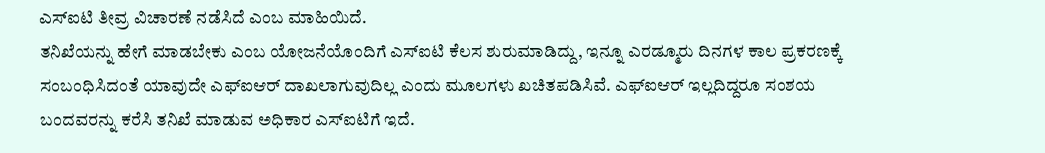ಎಸ್ಐಟಿ ತೀವ್ರ ವಿಚಾರಣೆ ನಡೆಸಿದೆ ಎಂಬ ಮಾಹಿಯಿದೆ.
ತನಿಖೆಯನ್ನು ಹೇಗೆ ಮಾಡಬೇಕು ಎಂಬ ಯೋಜನೆಯೊಂದಿಗೆ ಎಸ್ಐಟಿ ಕೆಲಸ ಶುರುಮಾಡಿದ್ದು, ಇನ್ನೂ ಎರಡ್ಮೂರು ದಿನಗಳ ಕಾಲ ಪ್ರಕರಣಕ್ಕೆ ಸಂಬಂಧಿಸಿದಂತೆ ಯಾವುದೇ ಎಫ್ಐಆರ್ ದಾಖಲಾಗುವುದಿಲ್ಲ ಎಂದು ಮೂಲಗಳು ಖಚಿತಪಡಿಸಿವೆ. ಎಫ್ಐಆರ್ ಇಲ್ಲದಿದ್ದರೂ ಸಂಶಯ ಬಂದವರನ್ನು ಕರೆಸಿ ತನಿಖೆ ಮಾಡುವ ಅಧಿಕಾರ ಎಸ್ಐಟಿಗೆ ಇದೆ.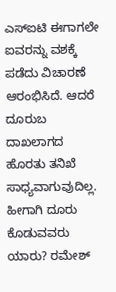ಎಸ್ಐಟಿ ಈಗಾಗಲೇ ಐವರನ್ನು ವಶಕ್ಕೆ ಪಡೆದು ವಿಚಾರಣೆ ಆರಂಭಿಸಿದೆ. ಆದರೆ ದೂರುಬ ದಾಖಲಾಗದ ಹೊರತು ತನಿಖೆ ಸಾಧ್ಯವಾಗುವುದಿಲ್ಲ. ಹೀಗಾಗಿ ದೂರು ಕೊಡುವವರು ಯಾರು? ರಮೇಶ್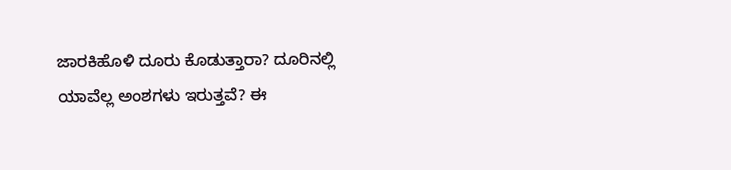ಜಾರಕಿಹೊಳಿ ದೂರು ಕೊಡುತ್ತಾರಾ? ದೂರಿನಲ್ಲಿ ಯಾವೆಲ್ಲ ಅಂಶಗಳು ಇರುತ್ತವೆ? ಈ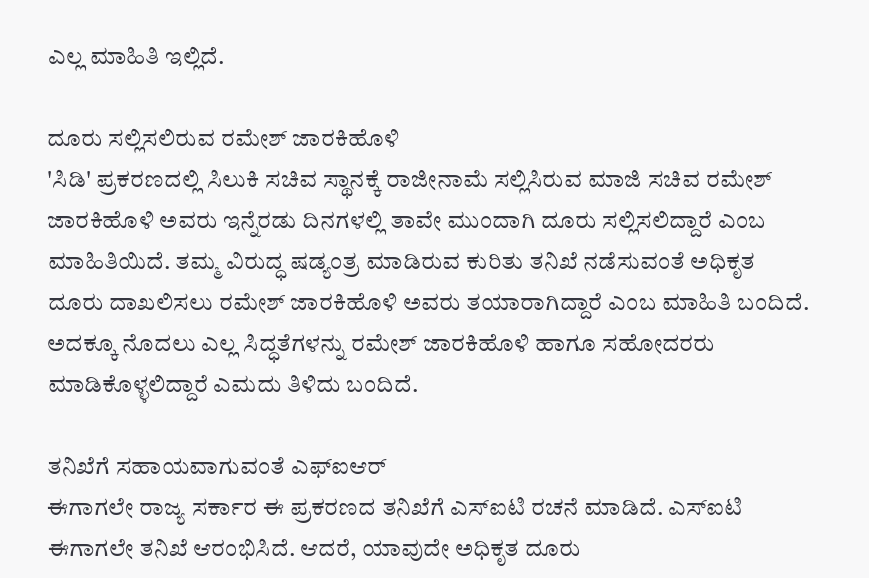ಎಲ್ಲ ಮಾಹಿತಿ ಇಲ್ಲಿದೆ.

ದೂರು ಸಲ್ಲಿಸಲಿರುವ ರಮೇಶ್ ಜಾರಕಿಹೊಳಿ
'ಸಿಡಿ' ಪ್ರಕರಣದಲ್ಲಿ ಸಿಲುಕಿ ಸಚಿವ ಸ್ಥಾನಕ್ಕೆ ರಾಜೀನಾಮೆ ಸಲ್ಲಿಸಿರುವ ಮಾಜಿ ಸಚಿವ ರಮೇಶ್ ಜಾರಕಿಹೊಳಿ ಅವರು ಇನ್ನೆರಡು ದಿನಗಳಲ್ಲಿ ತಾವೇ ಮುಂದಾಗಿ ದೂರು ಸಲ್ಲಿಸಲಿದ್ದಾರೆ ಎಂಬ ಮಾಹಿತಿಯಿದೆ. ತಮ್ಮ ವಿರುದ್ಧ ಷಡ್ಯಂತ್ರ ಮಾಡಿರುವ ಕುರಿತು ತನಿಖೆ ನಡೆಸುವಂತೆ ಅಧಿಕೃತ ದೂರು ದಾಖಲಿಸಲು ರಮೇಶ್ ಜಾರಕಿಹೊಳಿ ಅವರು ತಯಾರಾಗಿದ್ದಾರೆ ಎಂಬ ಮಾಹಿತಿ ಬಂದಿದೆ. ಅದಕ್ಕೂ ನೊದಲು ಎಲ್ಲ ಸಿದ್ಧತೆಗಳನ್ನು ರಮೇಶ್ ಜಾರಕಿಹೊಳಿ ಹಾಗೂ ಸಹೋದರರು ಮಾಡಿಕೊಳ್ಳಲಿದ್ದಾರೆ ಎಮದು ತಿಳಿದು ಬಂದಿದೆ.

ತನಿಖೆಗೆ ಸಹಾಯವಾಗುವಂತೆ ಎಫ್ಐಆರ್
ಈಗಾಗಲೇ ರಾಜ್ಯ ಸರ್ಕಾರ ಈ ಪ್ರಕರಣದ ತನಿಖೆಗೆ ಎಸ್ಐಟಿ ರಚನೆ ಮಾಡಿದೆ. ಎಸ್ಐಟಿ ಈಗಾಗಲೇ ತನಿಖೆ ಆರಂಭಿಸಿದೆ. ಆದರೆ, ಯಾವುದೇ ಅಧಿಕೃತ ದೂರು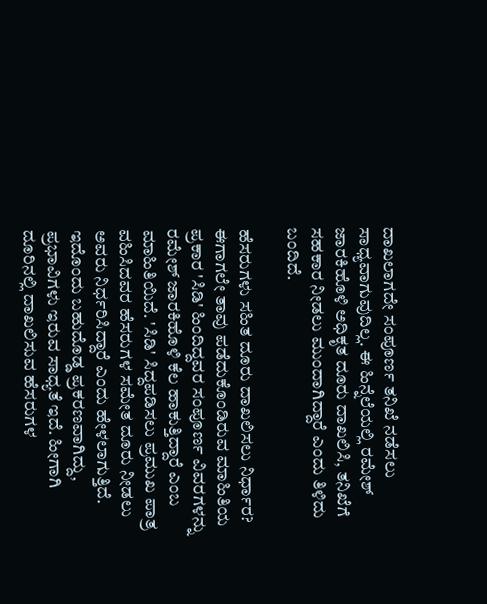ದಾಖಲಾಗದೇ ಸಂಪೂರ್ಣ ತನಿಖೆ ನಡೆಸಲು ಸಾಧ್ಯವಾಗುವುದಿಲ್ಲ. ಈ ಹಿನ್ನೆಲೆಯಲ್ಲಿ ರಮೇಶ್ ಜಾರಕಿಹೊಳಿ ಅಧಿಕೃತ ದೂರು ದಾಖಲಿಸಿ, ತನಿಖೆಗೆ ಸಹಕಾರ ನೀಡಲು ಮುಂದಾಗಿದ್ದಾರೆ ಎಂದು ತಿಳಿದು ಬಂದಿದೆ.

ಹೆಸರುಗಳು ಸಹಿತ ದೂರು ದಾಖಲಿಸಲು ನಿರ್ಧಾರ?
ಈಗಾಗಲೇ ತಾವು ಪಡೆದುಕೊಂಡಿರುವ ಮಾಹಿತಿಯ ಪ್ರಕಾರ 'ಸಿಡಿ' ಹಿಂದಿದ್ದವರ ಸಂಪೂರ್ಣ ವಿವರಗಳನ್ನು ರಮೇಶ್ ಜಾರಕಿಹೊಳಿ ಕೆಲ ಹಾಕುತ್ತಿದ್ದಾರೆ ಎಂಬ ಮಾಹಿತಿಯಿದೆ. 'ಸಿಡಿ' ಸಿದ್ದಪಡಿಸಲು ಪ್ರಮುಖ ಪಾತ್ರ ವಹಿಸಿದವರ ಹೆಸರುಗಳ ಸಮೇತ ದೂರು ನೀಡಲು ಅವರು ನಿರ್ಧರಿಸಿದ್ದಾರೆ ಎಂದು ಹೇಳಲಾಗುತ್ತಿದೆ. ಇದೊಂದು ಬಹುದೊಡ್ಡ ಪ್ರಕರಣವಾಗಿದ್ದು, ಪ್ರಭಾವಿಗಳು ಇರುವ ಸಾಧ್ಯತೆ ಇದೆ. ಹೀಗಾಗಿ ದೂರಿನಲ್ಲಿ ದಾಖಲಿಸುವ ಹೆಸರುಗಳ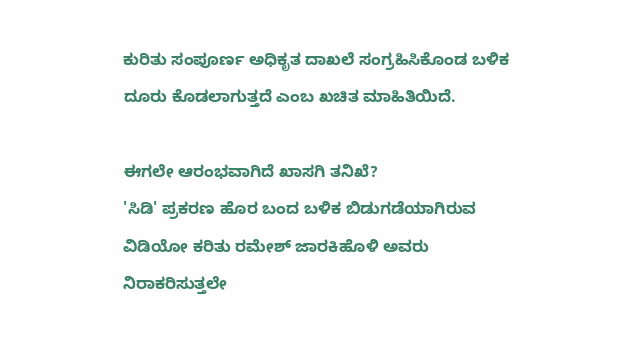ಕುರಿತು ಸಂಪೂರ್ಣ ಅಧಿಕೃತ ದಾಖಲೆ ಸಂಗ್ರಹಿಸಿಕೊಂಡ ಬಳಿಕ ದೂರು ಕೊಡಲಾಗುತ್ತದೆ ಎಂಬ ಖಚಿತ ಮಾಹಿತಿಯಿದೆ.

ಈಗಲೇ ಆರಂಭವಾಗಿದೆ ಖಾಸಗಿ ತನಿಖೆ?
'ಸಿಡಿ' ಪ್ರಕರಣ ಹೊರ ಬಂದ ಬಳಿಕ ಬಿಡುಗಡೆಯಾಗಿರುವ ವಿಡಿಯೋ ಕರಿತು ರಮೇಶ್ ಜಾರಕಿಹೊಳಿ ಅವರು ನಿರಾಕರಿಸುತ್ತಲೇ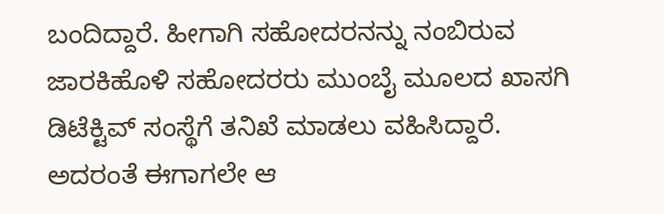ಬಂದಿದ್ದಾರೆ. ಹೀಗಾಗಿ ಸಹೋದರನನ್ನು ನಂಬಿರುವ ಜಾರಕಿಹೊಳಿ ಸಹೋದರರು ಮುಂಬೈ ಮೂಲದ ಖಾಸಗಿ ಡಿಟೆಕ್ಟಿವ್ ಸಂಸ್ಥೆಗೆ ತನಿಖೆ ಮಾಡಲು ವಹಿಸಿದ್ದಾರೆ. ಅದರಂತೆ ಈಗಾಗಲೇ ಆ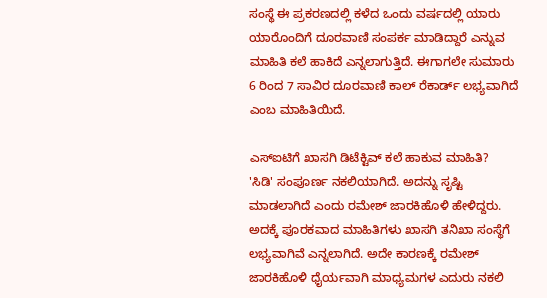ಸಂಸ್ಥೆ ಈ ಪ್ರಕರಣದಲ್ಲಿ ಕಳೆದ ಒಂದು ವರ್ಷದಲ್ಲಿ ಯಾರು ಯಾರೊಂದಿಗೆ ದೂರವಾಣಿ ಸಂಪರ್ಕ ಮಾಡಿದ್ದಾರೆ ಎನ್ನುವ ಮಾಹಿತಿ ಕಲೆ ಹಾಕಿದೆ ಎನ್ನಲಾಗುತ್ತಿದೆ. ಈಗಾಗಲೇ ಸುಮಾರು 6 ರಿಂದ 7 ಸಾವಿರ ದೂರವಾಣಿ ಕಾಲ್ ರೆಕಾರ್ಡ್ ಲಭ್ಯವಾಗಿದೆ ಎಂಬ ಮಾಹಿತಿಯಿದೆ.

ಎಸ್ಐಟಿಗೆ ಖಾಸಗಿ ಡಿಟೆಕ್ಟಿವ್ ಕಲೆ ಹಾಕುವ ಮಾಹಿತಿ?
'ಸಿಡಿ' ಸಂಪೂರ್ಣ ನಕಲಿಯಾಗಿದೆ. ಅದನ್ನು ಸೃಷ್ಟಿ ಮಾಡಲಾಗಿದೆ ಎಂದು ರಮೇಶ್ ಜಾರಕಿಹೊಳಿ ಹೇಳಿದ್ದರು. ಅದಕ್ಕೆ ಪೂರಕವಾದ ಮಾಹಿತಿಗಳು ಖಾಸಗಿ ತನಿಖಾ ಸಂಸ್ಥೆಗೆ ಲಭ್ಯವಾಗಿವೆ ಎನ್ನಲಾಗಿದೆ. ಅದೇ ಕಾರಣಕ್ಕೆ ರಮೇಶ್ ಜಾರಕಿಹೊಳಿ ಧೈರ್ಯವಾಗಿ ಮಾಧ್ಯಮಗಳ ಎದುರು ನಕಲಿ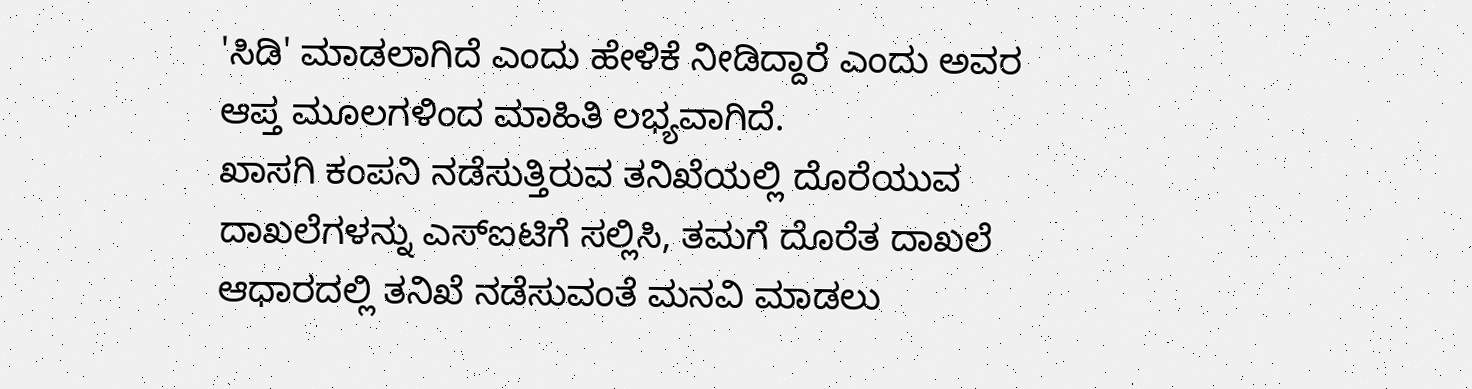'ಸಿಡಿ' ಮಾಡಲಾಗಿದೆ ಎಂದು ಹೇಳಿಕೆ ನೀಡಿದ್ದಾರೆ ಎಂದು ಅವರ ಆಪ್ತ ಮೂಲಗಳಿಂದ ಮಾಹಿತಿ ಲಭ್ಯವಾಗಿದೆ.
ಖಾಸಗಿ ಕಂಪನಿ ನಡೆಸುತ್ತಿರುವ ತನಿಖೆಯಲ್ಲಿ ದೊರೆಯುವ ದಾಖಲೆಗಳನ್ನು ಎಸ್ಐಟಿಗೆ ಸಲ್ಲಿಸಿ, ತಮಗೆ ದೊರೆತ ದಾಖಲೆ ಆಧಾರದಲ್ಲಿ ತನಿಖೆ ನಡೆಸುವಂತೆ ಮನವಿ ಮಾಡಲು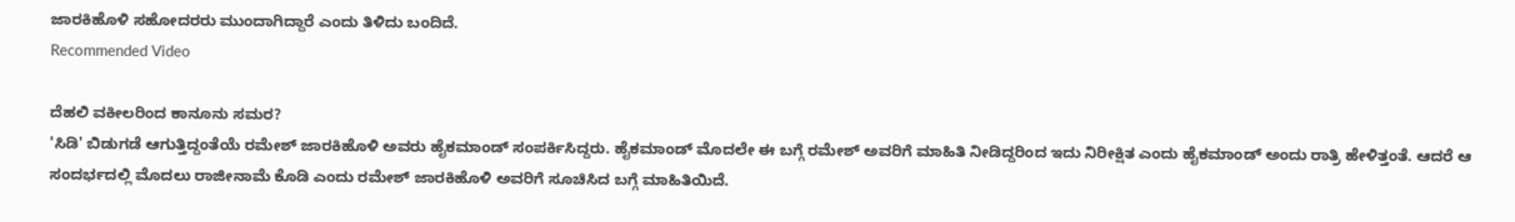ಜಾರಕಿಹೊಳಿ ಸಹೋದರರು ಮುಂದಾಗಿದ್ದಾರೆ ಎಂದು ತಿಳಿದು ಬಂದಿದೆ.
Recommended Video

ದೆಹಲಿ ವಕೀಲರಿಂದ ಕಾನೂನು ಸಮರ?
'ಸಿಡಿ' ಬಿಡುಗಡೆ ಆಗುತ್ತಿದ್ದಂತೆಯೆ ರಮೇಶ್ ಜಾರಕಿಹೊಳಿ ಅವರು ಹೈಕಮಾಂಡ್ ಸಂಪರ್ಕಿಸಿದ್ದರು. ಹೈಕಮಾಂಡ್ ಮೊದಲೇ ಈ ಬಗ್ಗೆ ರಮೇಶ್ ಅವರಿಗೆ ಮಾಹಿತಿ ನೀಡಿದ್ದರಿಂದ ಇದು ನಿರೀಕ್ಷಿತ ಎಂದು ಹೈಕಮಾಂಡ್ ಅಂದು ರಾತ್ರಿ ಹೇಳಿತ್ತಂತೆ. ಆದರೆ ಆ ಸಂದರ್ಭದಲ್ಲಿ ಮೊದಲು ರಾಜೀನಾಮೆ ಕೊಡಿ ಎಂದು ರಮೇಶ್ ಜಾರಕಿಹೊಳಿ ಅವರಿಗೆ ಸೂಚಿಸಿದ ಬಗ್ಗೆ ಮಾಹಿತಿಯಿದೆ.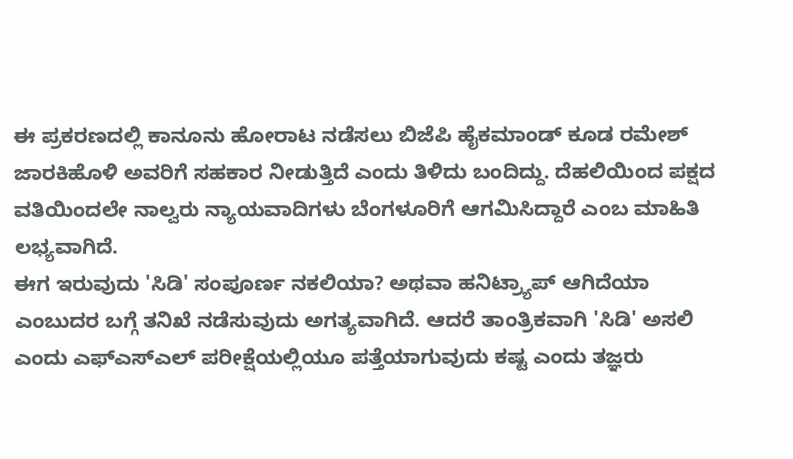ಈ ಪ್ರಕರಣದಲ್ಲಿ ಕಾನೂನು ಹೋರಾಟ ನಡೆಸಲು ಬಿಜೆಪಿ ಹೈಕಮಾಂಡ್ ಕೂಡ ರಮೇಶ್ ಜಾರಕಿಹೊಳಿ ಅವರಿಗೆ ಸಹಕಾರ ನೀಡುತ್ತಿದೆ ಎಂದು ತಿಳಿದು ಬಂದಿದ್ದು. ದೆಹಲಿಯಿಂದ ಪಕ್ಷದ ವತಿಯಿಂದಲೇ ನಾಲ್ವರು ನ್ಯಾಯವಾದಿಗಳು ಬೆಂಗಳೂರಿಗೆ ಆಗಮಿಸಿದ್ದಾರೆ ಎಂಬ ಮಾಹಿತಿ ಲಭ್ಯವಾಗಿದೆ.
ಈಗ ಇರುವುದು 'ಸಿಡಿ' ಸಂಪೂರ್ಣ ನಕಲಿಯಾ? ಅಥವಾ ಹನಿಟ್ರ್ಯಾಪ್ ಆಗಿದೆಯಾ ಎಂಬುದರ ಬಗ್ಗೆ ತನಿಖೆ ನಡೆಸುವುದು ಅಗತ್ಯವಾಗಿದೆ. ಆದರೆ ತಾಂತ್ರಿಕವಾಗಿ 'ಸಿಡಿ' ಅಸಲಿ ಎಂದು ಎಫ್ಎಸ್ಎಲ್ ಪರೀಕ್ಷೆಯಲ್ಲಿಯೂ ಪತ್ತೆಯಾಗುವುದು ಕಷ್ಟ ಎಂದು ತಜ್ಞರು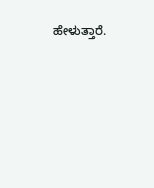ಹೇಳುತ್ತಾರೆ.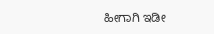ಹೀಗಾಗಿ ಇಡೀ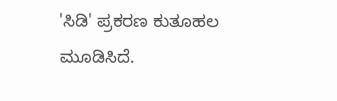'ಸಿಡಿ' ಪ್ರಕರಣ ಕುತೂಹಲ ಮೂಡಿಸಿದೆ.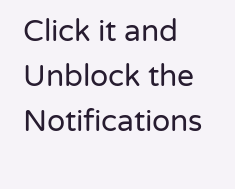Click it and Unblock the Notifications